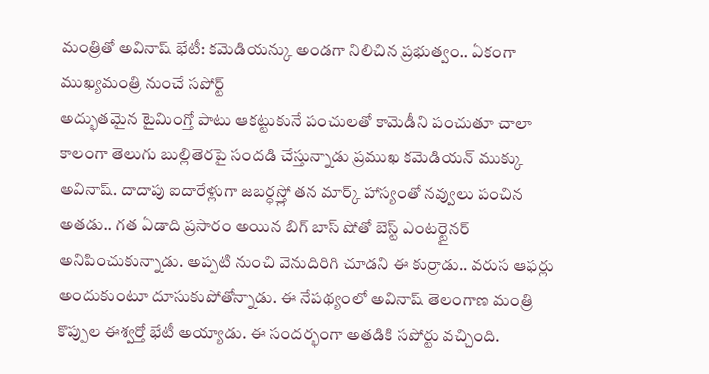మంత్రితో అవినాష్ భేటీ: కమెడియన్కు అండగా నిలిచిన ప్రభుత్వం.. ఏకంగా ముఖ్యమంత్రి నుంచే సపోర్ట్
అద్భుతమైన టైమింగ్తో పాటు ఆకట్టుకునే పంచులతో కామెడీని పంచుతూ చాలా కాలంగా తెలుగు బుల్లితెరపై సందడి చేస్తున్నాడు ప్రముఖ కమెడియన్ ముక్కు అవినాష్. దాదాపు ఐదారేళ్లుగా జబర్ధస్త్లో తన మార్క్ హాస్యంతో నవ్వులు పంచిన అతడు.. గత ఏడాది ప్రసారం అయిన బిగ్ బాస్ షోతో బెస్ట్ ఎంటర్టైనర్ అనిపించుకున్నాడు. అప్పటి నుంచి వెనుదిరిగి చూడని ఈ కుర్రాడు.. వరుస ఆఫర్లు అందుకుంటూ దూసుకుపోతోన్నాడు. ఈ నేపథ్యంలో అవినాష్ తెలంగాణ మంత్రి కొప్పుల ఈశ్వర్తో భేటీ అయ్యాడు. ఈ సందర్భంగా అతడికి సపోర్టు వచ్చింది.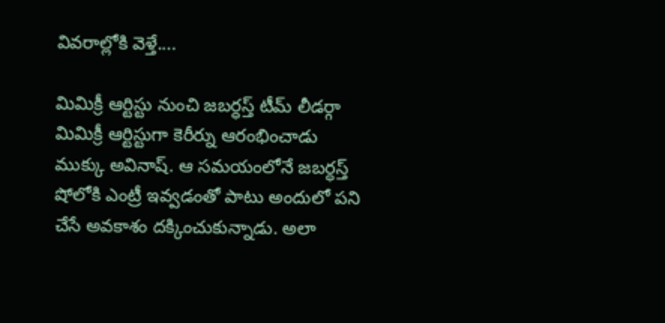వివరాల్లోకి వెళ్తే....

మిమిక్రీ ఆర్టిస్టు నుంచి జబర్ధస్త్ టీమ్ లీడర్గా
మిమిక్రీ ఆర్టిస్టుగా కెరీర్ను ఆరంభించాడు ముక్కు అవినాష్. ఆ సమయంలోనే జబర్ధస్త్ షోలోకి ఎంట్రీ ఇవ్వడంతో పాటు అందులో పని చేసే అవకాశం దక్కించుకున్నాడు. అలా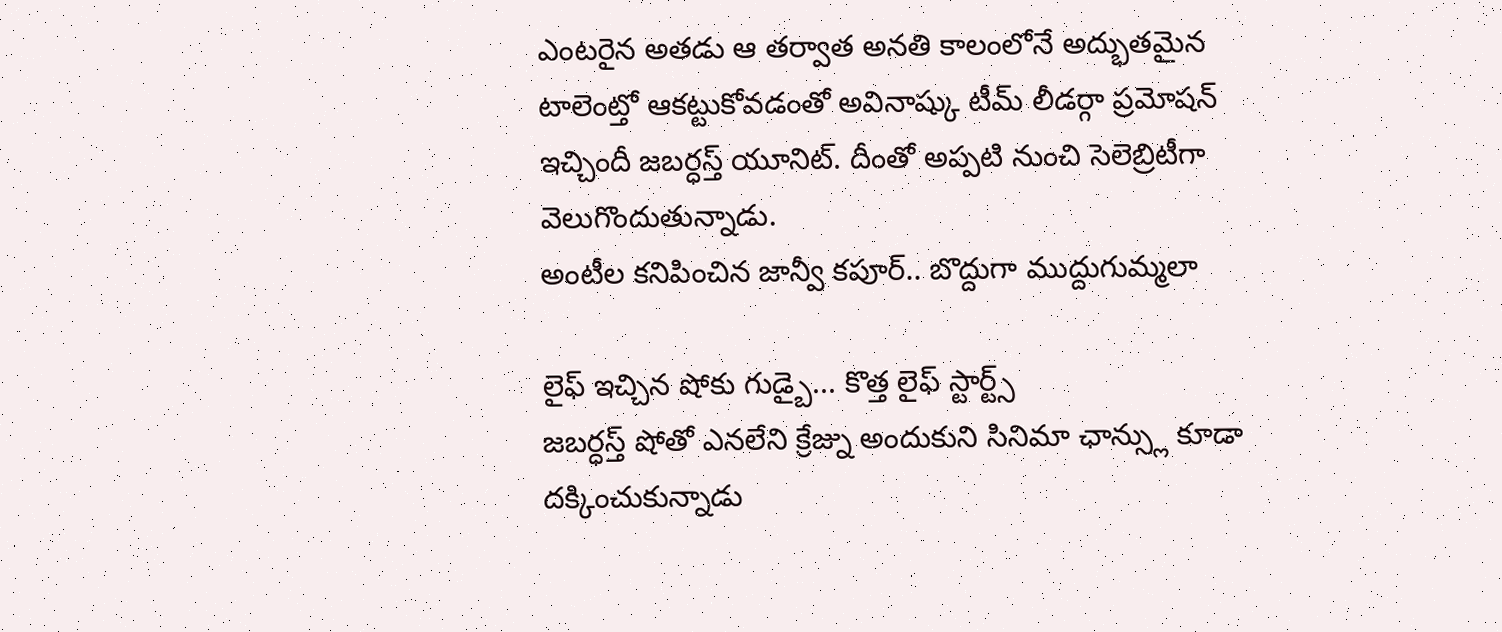ఎంటరైన అతడు ఆ తర్వాత అనతి కాలంలోనే అద్భుతమైన టాలెంట్తో ఆకట్టుకోవడంతో అవినాష్కు టీమ్ లీడర్గా ప్రమోషన్ ఇచ్చిందీ జబర్ధస్త్ యూనిట్. దీంతో అప్పటి నుంచి సెలెబ్రిటీగా వెలుగొందుతున్నాడు.
అంటీల కనిపించిన జాన్వీ కపూర్.. బొద్దుగా ముద్దుగుమ్మలా

లైఫ్ ఇచ్చిన షోకు గుడ్బై... కొత్త లైఫ్ స్టార్ట్స్
జబర్ధస్త్ షోతో ఎనలేని క్రేజ్ను అందుకుని సినిమా ఛాన్స్లు కూడా దక్కించుకున్నాడు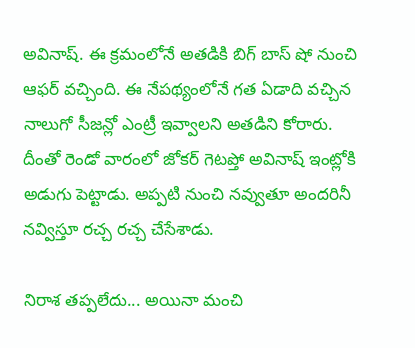అవినాష్. ఈ క్రమంలోనే అతడికి బిగ్ బాస్ షో నుంచి ఆఫర్ వచ్చింది. ఈ నేపథ్యంలోనే గత ఏడాది వచ్చిన నాలుగో సీజన్లో ఎంట్రీ ఇవ్వాలని అతడిని కోరారు. దీంతో రెండో వారంలో జోకర్ గెటప్తో అవినాష్ ఇంట్లోకి అడుగు పెట్టాడు. అప్పటి నుంచి నవ్వుతూ అందరినీ నవ్విస్తూ రచ్చ రచ్చ చేసేశాడు.

నిరాశ తప్పలేదు... అయినా మంచి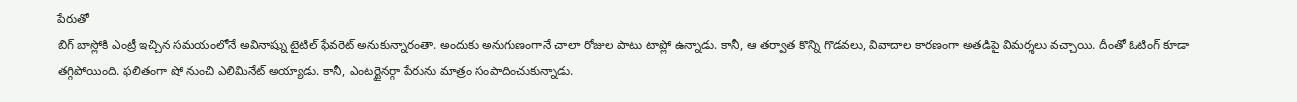పేరుతో
బిగ్ బాస్లోకి ఎంట్రీ ఇచ్చిన సమయంలోనే అవినాష్ను టైటిల్ ఫేవరెట్ అనుకున్నారంతా. అందుకు అనుగుణంగానే చాలా రోజుల పాటు టాప్లో ఉన్నాడు. కానీ, ఆ తర్వాత కొన్ని గొడవలు, వివాదాల కారణంగా అతడిపై విమర్శలు వచ్చాయి. దీంతో ఓటింగ్ కూడా తగ్గిపోయింది. ఫలితంగా షో నుంచి ఎలిమినేట్ అయ్యాడు. కానీ, ఎంటర్టైనర్గా పేరును మాత్రం సంపాదించుకున్నాడు.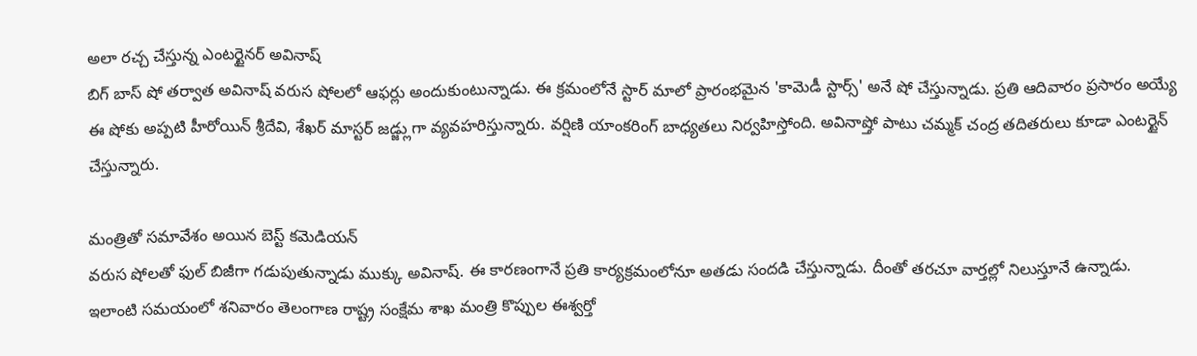అలా రచ్చ చేస్తున్న ఎంటర్టైనర్ అవినాష్
బిగ్ బాస్ షో తర్వాత అవినాష్ వరుస షోలలో ఆఫర్లు అందుకుంటున్నాడు. ఈ క్రమంలోనే స్టార్ మాలో ప్రారంభమైన 'కామెడీ స్టార్స్' అనే షో చేస్తున్నాడు. ప్రతి ఆదివారం ప్రసారం అయ్యే ఈ షోకు అప్పటి హీరోయిన్ శ్రీదేవి, శేఖర్ మాస్టర్ జడ్జ్లుగా వ్యవహరిస్తున్నారు. వర్షిణి యాంకరింగ్ బాధ్యతలు నిర్వహిస్తోంది. అవినాష్తో పాటు చమ్మక్ చంద్ర తదితరులు కూడా ఎంటర్టైన్ చేస్తున్నారు.

మంత్రితో సమావేశం అయిన బెస్ట్ కమెడియన్
వరుస షోలతో ఫుల్ బిజీగా గడుపుతున్నాడు ముక్కు అవినాష్. ఈ కారణంగానే ప్రతి కార్యక్రమంలోనూ అతడు సందడి చేస్తున్నాడు. దీంతో తరచూ వార్తల్లో నిలుస్తూనే ఉన్నాడు. ఇలాంటి సమయంలో శనివారం తెలంగాణ రాష్ట్ర సంక్షేమ శాఖ మంత్రి కొప్పుల ఈశ్వర్తో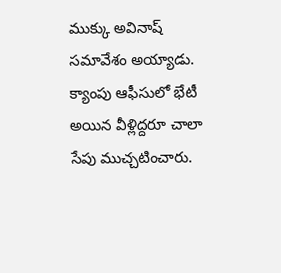ముక్కు అవినాష్ సమావేశం అయ్యాడు. క్యాంపు ఆఫీసులో భేటీ అయిన వీళ్లిద్దరూ చాలా సేపు ముచ్చటించారు.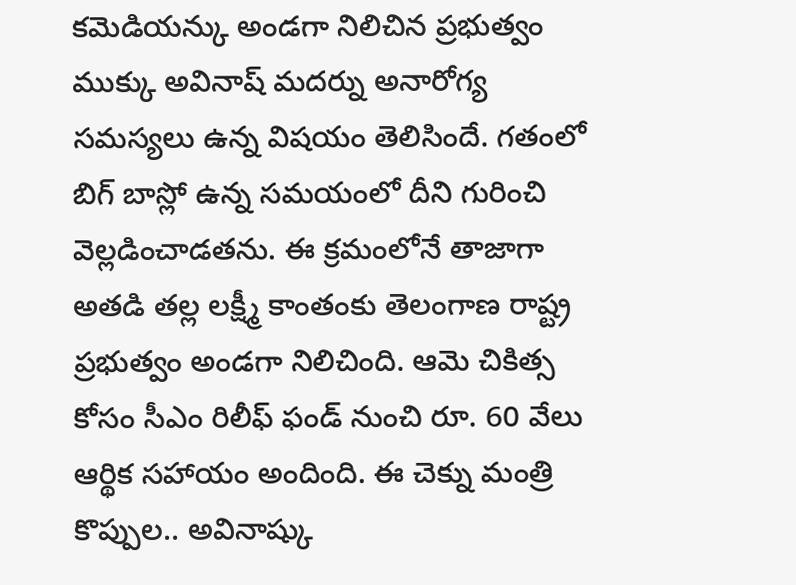కమెడియన్కు అండగా నిలిచిన ప్రభుత్వం
ముక్కు అవినాష్ మదర్ను అనారోగ్య సమస్యలు ఉన్న విషయం తెలిసిందే. గతంలో బిగ్ బాస్లో ఉన్న సమయంలో దీని గురించి వెల్లడించాడతను. ఈ క్రమంలోనే తాజాగా అతడి తల్ల లక్ష్మీ కాంతంకు తెలంగాణ రాష్ట్ర ప్రభుత్వం అండగా నిలిచింది. ఆమె చికిత్స కోసం సీఎం రిలీఫ్ ఫండ్ నుంచి రూ. 60 వేలు ఆర్థిక సహాయం అందింది. ఈ చెక్ను మంత్రి కొప్పుల.. అవినాష్కు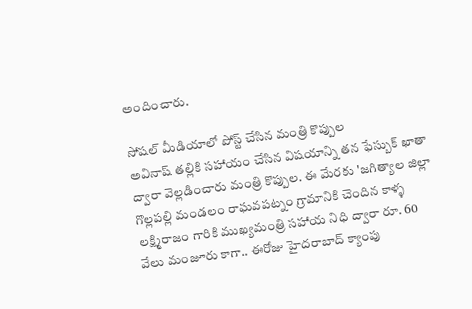అందించారు.

సోషల్ మీడియాలో పోస్ట్ చేసిన మంత్రి కొప్పుల
అవినాష్ తల్లికి సహాయం చేసిన విషయాన్ని తన ఫేస్బుక్ ఖాతా ద్వారా వెల్లడించారు మంత్రి కొప్పుల. ఈ మేరకు 'జగిత్యాల జిల్లా గొల్లపల్లి మండలం రాఘవపట్నం గ్రామానికి చెందిన కాళ్ళ లక్ష్మిరాజం గారికి ముఖ్యమంత్రి సహాయ నిధి ద్వారా రూ. 60 వేలు మంజూరు కాగా.. ఈరోజు హైదరాబాద్ క్యాంపు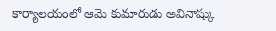కార్యాలయంలో ఆమె కుమారుడు అవినాష్కు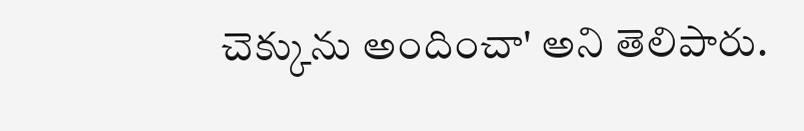చెక్కును అందించా' అని తెలిపారు.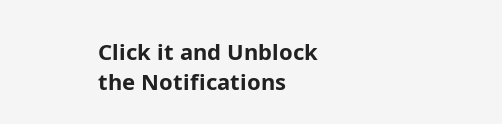Click it and Unblock the Notifications